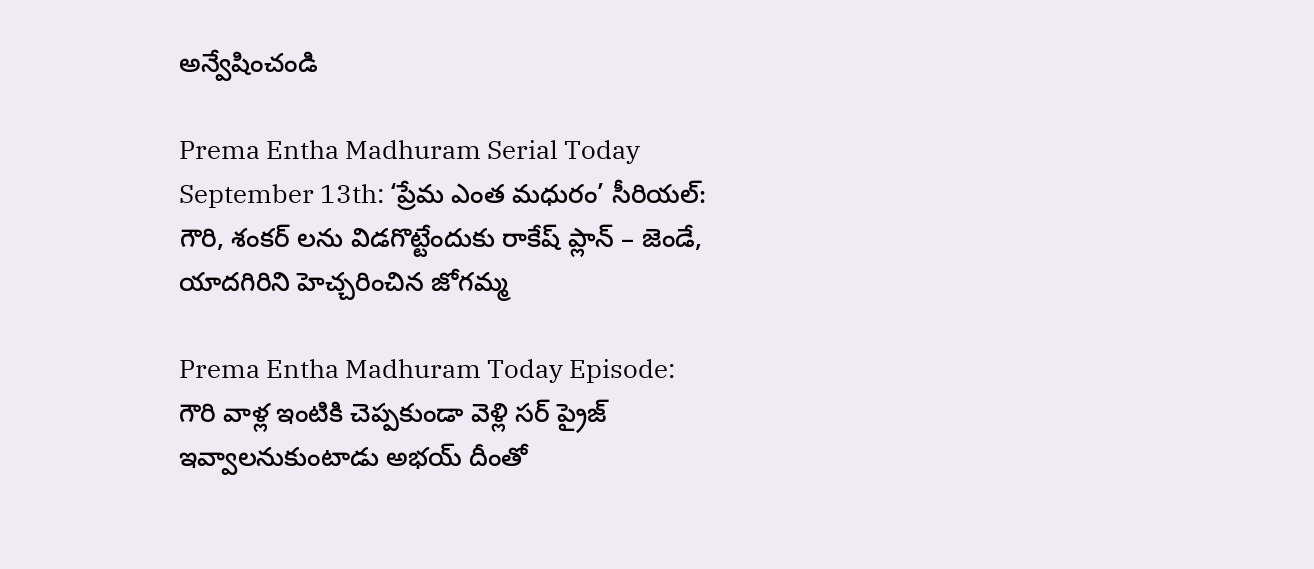అన్వేషించండి

Prema Entha Madhuram Serial Today September 13th: ‘ప్రేమ ఎంత మధురం’ సీరియల్‌: గౌరి, శంకర్ లను విడగొట్టేందుకు రాకేష్ ప్లాన్ – జెండే, యాదగిరిని హెచ్చరించిన జోగమ్మ

Prema Entha Madhuram Today Episode: గౌరి వాళ్ల ఇంటికి చెప్పకుండా వెళ్లి సర్ ప్రైజ్ ఇవ్వాలనుకుంటాడు అభయ్ దీంతో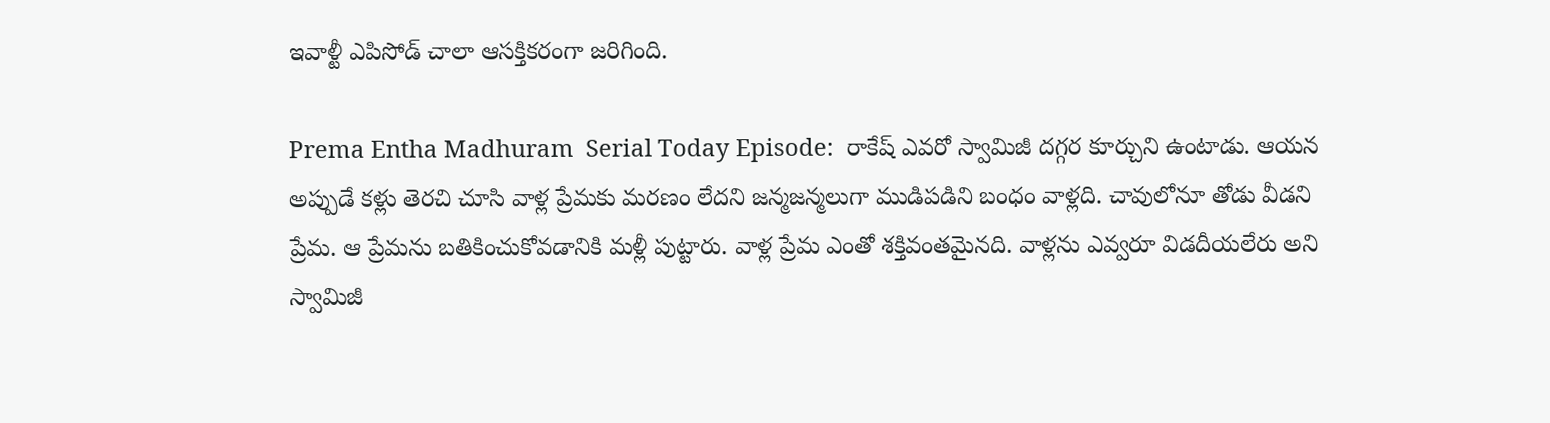ఇవాళ్టీ ఎపిసోడ్ చాలా ఆసక్తికరంగా జరిగింది.

Prema Entha Madhuram  Serial Today Episode:  రాకేష్‌ ఎవరో స్వామిజీ దగ్గర కూర్చుని ఉంటాడు. ఆయన అప్పుడే కళ్లు తెరచి చూసి వాళ్ల ప్రేమకు మరణం లేదని జన్మజన్మలుగా ముడిపడిని బంధం వాళ్లది. చావులోనూ తోడు వీడని ప్రేమ. ఆ ప్రేమను బతికించుకోవడానికి మళ్లీ పుట్టారు. వాళ్ల ప్రేమ ఎంతో శక్తివంతమైనది. వాళ్లను ఎవ్వరూ విడదీయలేరు అని స్వామిజీ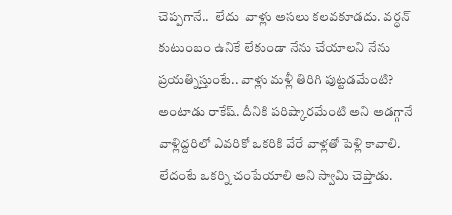చెప్పగానే..  లేదు  వాళ్లు అసలు కలవకూడదు. వర్ధన్‌ కుటుంబం ఉనికే లేకుండా నేను చేయాలని నేను ప్రయత్నిస్తుంటే.. వాళ్లు మళ్లీ తిరిగి పుట్టడమేంటి? అంటాడు రాకేష్‌. దీనికి పరిష్కారమేంటి అని అడగ్గానే వాళ్లిద్దరిలో ఎవరికో ఒకరికి వేరే వాళ్లతో పెళ్లి కావాలి. లేదంటే ఒకర్ని చంపేయాలి అని స్వామి చెప్తాడు.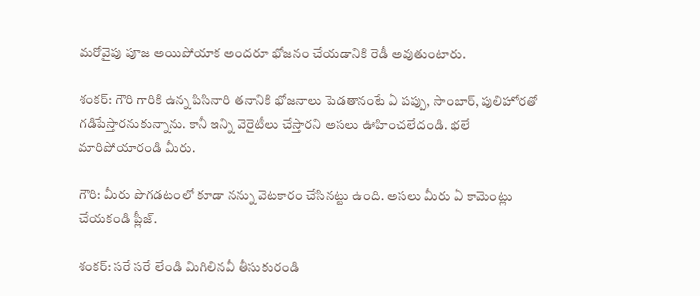మరోవైపు పూజ అయిపోయాక అందరూ భోజనం చేయడానికి రెడీ అవుతుంటారు.

శంకర్‌: గౌరి గారికి ఉన్న పిసినారి తనానికి భోజనాలు పెడతానంటే ఏ పప్పు, సాంబార్‌, పులిహోరతో గడిపేస్తారనుకున్నాను. కానీ ఇన్ని వెరైటీలు చేస్తారని అసలు ఊహించలేదండి. భలే మారిపోయారండి మీరు.

గౌరి: మీరు పొగడటంలో కూడా నన్ను వెటకారం చేసినట్టు ఉంది. అసలు మీరు ఏ కామెంట్లు చేయకండి ప్లీజ్‌.

శంకర్‌: సరే సరే లేండి మిగిలినవీ తీసుకురండి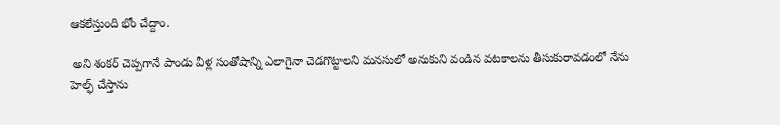ఆకలేస్తుంది భోం చేద్దాం.

 అని శంకర్‌ చెప్పగానే పాండు వీళ్ల సంతోషాన్ని ఎలాగైనా చెడగొట్టాలని మనసులో అనుకుని వండిన వటకాలను తీసుకురావడంలో నేను హెల్ఫ్‌ చేస్తాను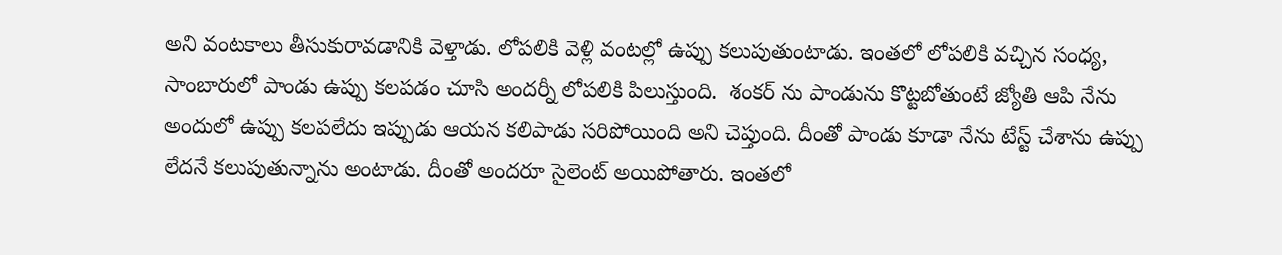అని వంటకాలు తీసుకురావడానికి వెళ్తాడు. లోపలికి వెళ్లి వంటల్లో ఉప్పు కలుపుతుంటాడు. ఇంతలో లోపలికి వచ్చిన సంధ్య, సాంబారులో పాండు ఉప్పు కలపడం చూసి అందర్నీ లోపలికి పిలుస్తుంది.  శంకర్‌ ను పాండును కొట్టబోతుంటే జ్యోతి ఆపి నేను అందులో ఉప్పు కలపలేదు ఇప్పుడు ఆయన కలిపాడు సరిపోయింది అని చెప్తుంది. దీంతో పాండు కూడా నేను టేస్ట్‌ చేశాను ఉప్పు లేదనే కలుపుతున్నాను అంటాడు. దీంతో అందరూ సైలెంట్‌ అయిపోతారు. ఇంతలో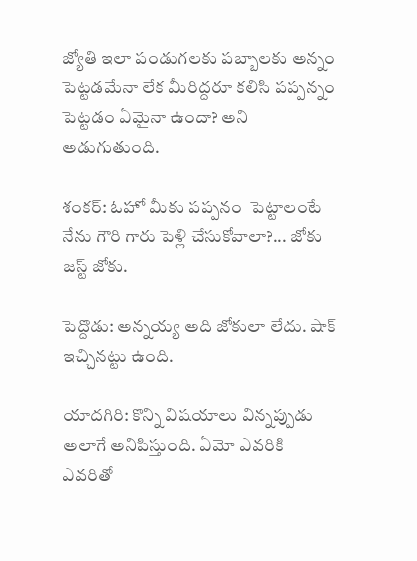జ్యోతి ఇలా పండుగలకు పబ్బాలకు అన్నం పెట్టడమేనా లేక మీరిద్దరూ కలిసి పప్పన్నం పెట్టడం ఏమైనా ఉందా? అని అడుగుతుంది.

శంకర్‌: ఓహో మీకు పప్పనం  పెట్టాలంటే నేను గౌరి గారు పెళ్లి చేసుకోవాలా?... జోకు జస్ట్‌ జోకు.

పెద్దొడు: అన్నయ్య అది జోకులా లేదు. షాక్‌ ఇచ్చినట్టు ఉంది.

యాదగిరి: కొన్ని విషయాలు విన్నప్పుడు అలాగే అనిపిస్తుంది. ఏమో ఎవరికి ఎవరితో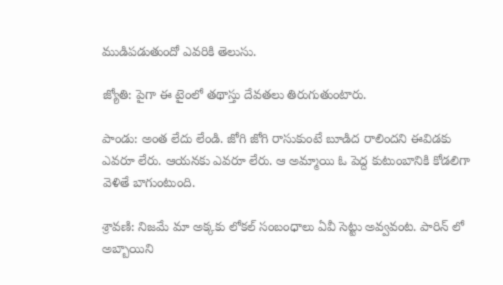ముడిపడుతుందో ఎవరికి తెలుసు.

జ్యోతి: పైగా ఈ టైంలో తథాస్తు దేవతలు తిరుగుతుంటారు.

పాండు: అంత లేదు లేండి. జోగి జోగి రాసుకుంటే బూడిద రాలిందని ఈవిడకు ఎవరూ లేరు. ఆయనకు ఎవరూ లేరు. ఆ అమ్మాయి ఓ పెద్ద కుటుంబానికి కోడలిగా వెళితే బాగుంటుంది.

శ్రావణి: నిజమే మా అక్కకు లోకల్‌ సంబంధాలు ఏవీ సెట్టు అవ్వవంట. పారిన్‌ లో అబ్బాయిని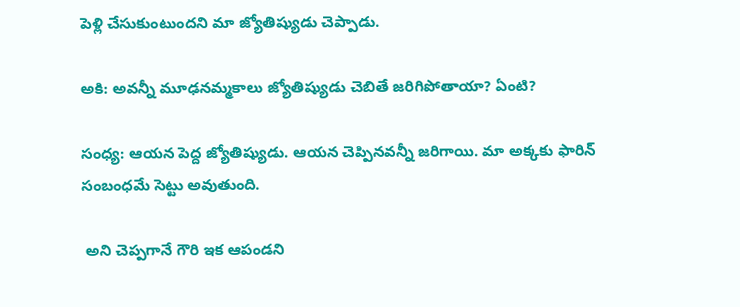పెళ్లి చేసుకుంటుందని మా జ్యోతిష్యుడు చెప్పాడు.

అకి: అవన్నీ మూఢనమ్మకాలు జ్యోతిష్యుడు చెబితే జరిగిపోతాయా? ఏంటి?

సంధ్య: ఆయన పెద్ద జ్యోతిష్యుడు. ఆయన చెప్పినవన్నీ జరిగాయి. మా అక్కకు ఫారిన్‌ సంబంధమే సెట్టు అవుతుంది.

 అని చెప్పగానే గౌరి ఇక ఆపండని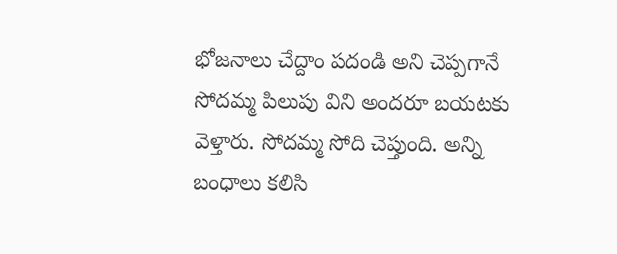భోజనాలు చేద్దాం పదండి అని చెప్పగానే సోదమ్మ పిలుపు విని అందరూ బయటకు వెళ్తారు. సోదమ్మ సోది చెప్తుంది. అన్ని బంధాలు కలిసి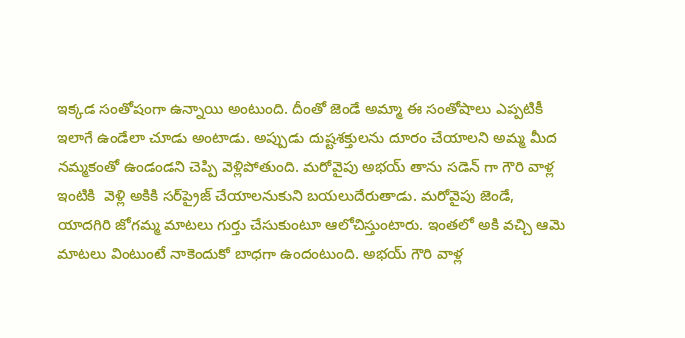ఇక్కడ సంతోషంగా ఉన్నాయి అంటుంది. దీంతో జెండే అమ్మా ఈ సంతోషాలు ఎప్పటికీ ఇలాగే ఉండేలా చూడు అంటాడు. అప్పుడు దుష్టశక్తులను దూరం చేయాలని అమ్మ మీద నమ్మకంతో ఉండండని చెప్పి వెళ్లిపోతుంది. మరోవైపు అభయ్‌ తాను సడెన్‌ గా గౌరి వాళ్ల ఇంటికి  వెళ్లి అకికి సర్‌ప్రైజ్‌ చేయాలనుకుని బయలుదేరుతాడు. మరోవైపు జెండే, యాదగిరి జోగమ్మ మాటలు గుర్తు చేసుకుంటూ ఆలోచిస్తుంటారు. ఇంతలో అకి వచ్చి ఆమె మాటలు వింటుంటే నాకెందుకో బాధగా ఉందంటుంది. అభయ్‌ గౌరి వాళ్ల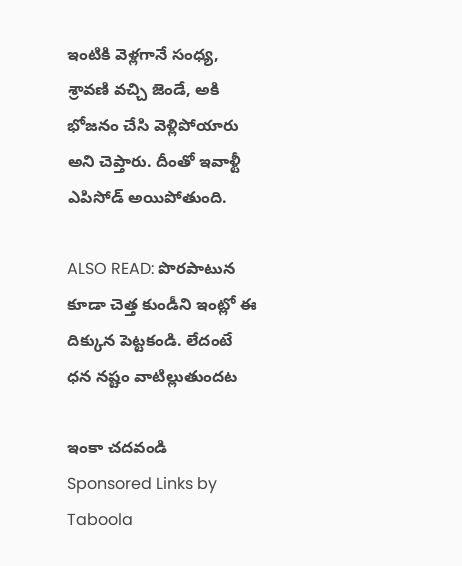ఇంటికి వెళ్లగానే సంధ్య, శ్రావణి వచ్చి జెండే, అకి భోజనం చేసి వెళ్లిపోయారు అని చెప్తారు. దీంతో ఇవాళ్టీ ఎపిసోడ్‌ అయిపోతుంది.

ALSO READ: పొరపాటున కూడా చెత్త కుండీని ఇంట్లో ఈ దిక్కున పెట్టకండి. లేదంటే ధన నష్టం వాటిల్లుతుందట

ఇంకా చదవండి
Sponsored Links by Taboola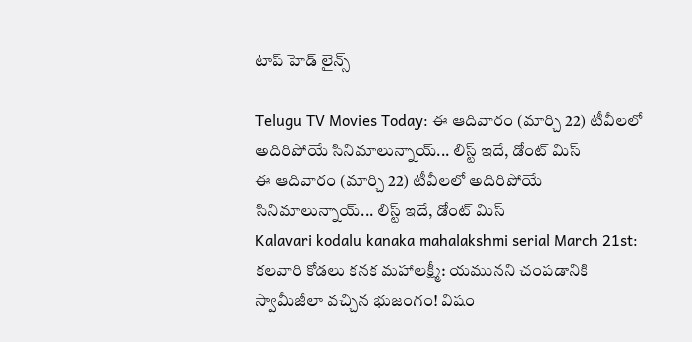టాప్ హెడ్ లైన్స్

Telugu TV Movies Today: ఈ ఆదివారం (మార్చి 22) టీవీలలో అదిరిపోయే సినిమాలున్నాయ్... లిస్ట్ ఇదే, డోంట్ మిస్
ఈ ఆదివారం (మార్చి 22) టీవీలలో అదిరిపోయే సినిమాలున్నాయ్... లిస్ట్ ఇదే, డోంట్ మిస్
Kalavari kodalu kanaka mahalakshmi serial March 21st: కలవారి కోడలు కనక మహాలక్ష్మీ: యమునని చంపడానికి స్వామీజీలా వచ్చిన భుజంగం! విషం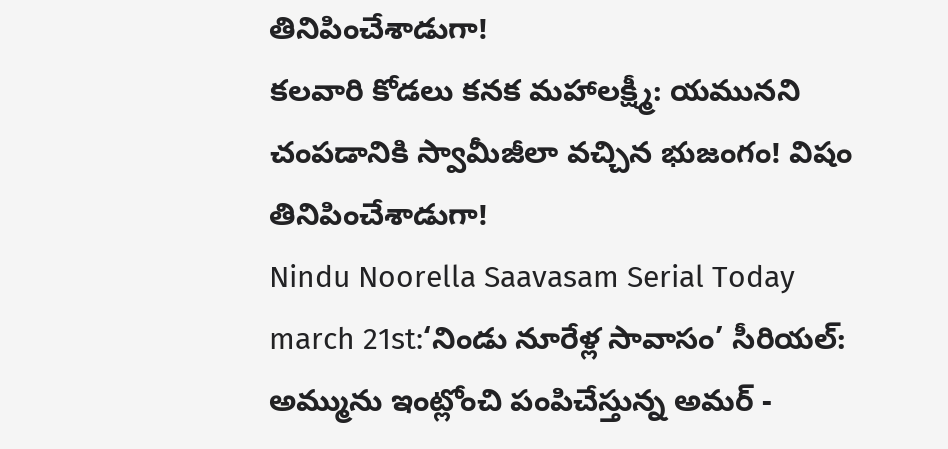తినిపించేశాడుగా!
కలవారి కోడలు కనక మహాలక్ష్మీ: యమునని చంపడానికి స్వామీజీలా వచ్చిన భుజంగం! విషం తినిపించేశాడుగా!
Nindu Noorella Saavasam Serial Today march 21st:‘నిండు నూరేళ్ల సావాసం’ సీరియల్‌: అమ్మును ఇంట్లోంచి పంపిచేస్తున్న అమర్‌ -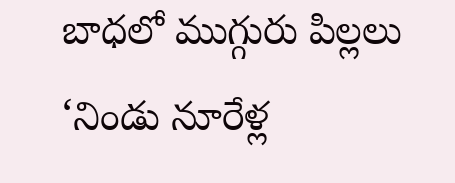బాధలో ముగ్గురు పిల్లలు
‘నిండు నూరేళ్ల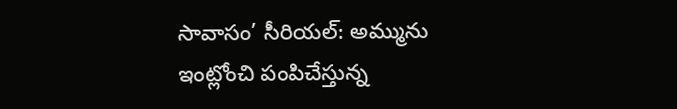సావాసం’ సీరియల్‌: అమ్మును ఇంట్లోంచి పంపిచేస్తున్న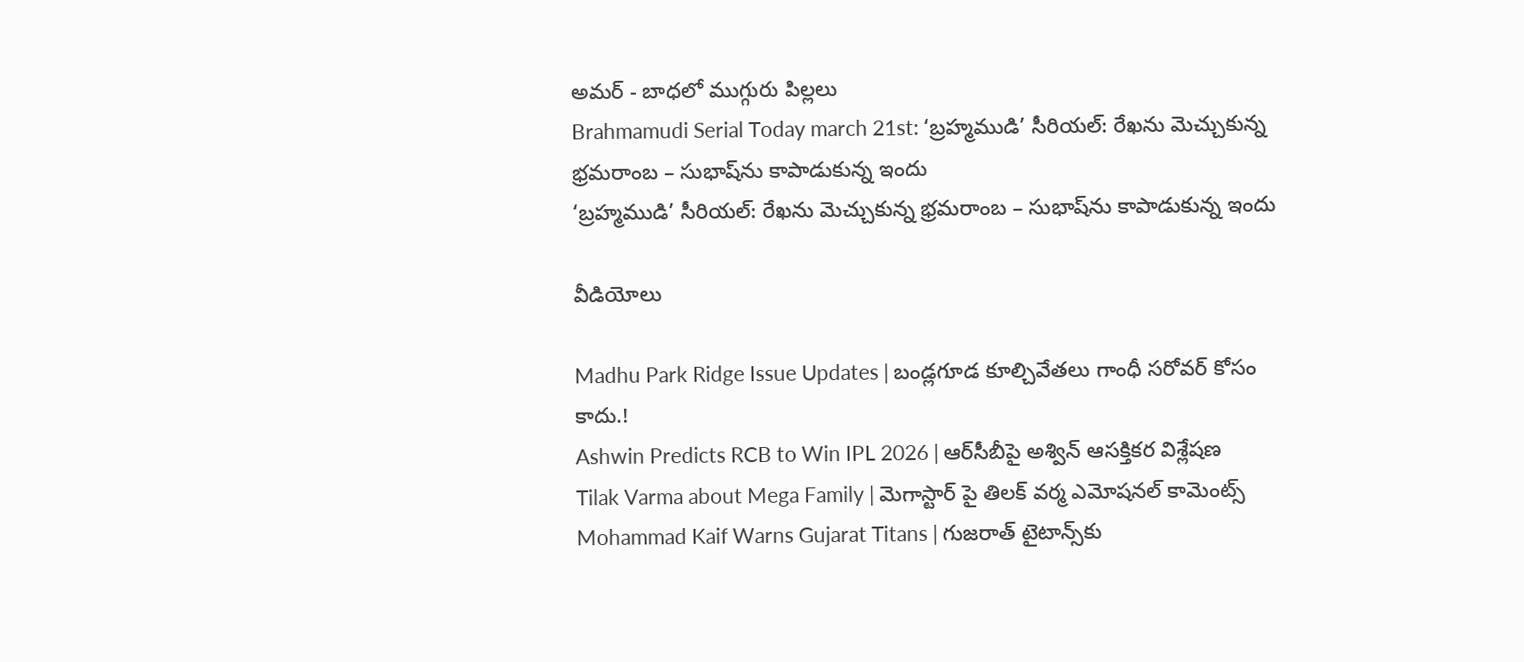అమర్‌ - బాధలో ముగ్గురు పిల్లలు
Brahmamudi Serial Today march 21st: ‘బ్రహ్మముడి’ సీరియల్: రేఖను మెచ్చుకున్న భ్రమరాంబ – సుభాష్‌ను కాపాడుకున్న ఇందు
‘బ్రహ్మముడి’ సీరియల్: రేఖను మెచ్చుకున్న భ్రమరాంబ – సుభాష్‌ను కాపాడుకున్న ఇందు

వీడియోలు

Madhu Park Ridge Issue Updates | బండ్లగూడ కూల్చివేతలు గాంధీ సరోవర్ కోసం కాదు.!
Ashwin Predicts RCB to Win IPL 2026 | ఆర్‌సీబీపై అశ్విన్ ఆసక్తికర విశ్లేషణ
Tilak Varma about Mega Family | మెగాస్టార్ పై తిలక్ వర్మ ఎమోషనల్ కామెంట్స్
Mohammad Kaif Warns Gujarat Titans | గుజరాత్ టైటాన్స్‌కు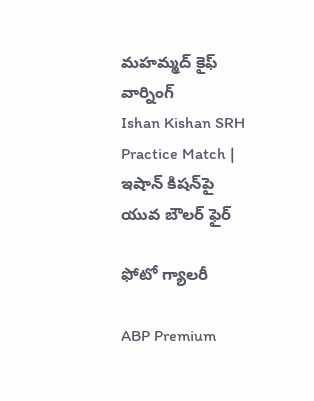మహమ్మద్ కైఫ్ వార్నింగ్
Ishan Kishan SRH Practice Match | ఇషాన్ కిషన్‌పై యువ బౌలర్ ఫైర్

ఫోటో గ్యాలరీ

ABP Premium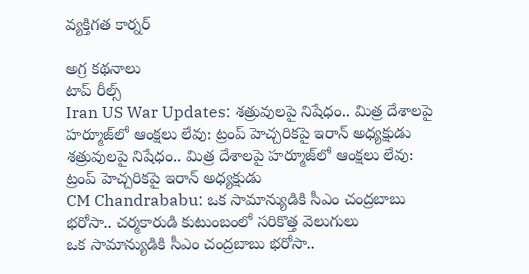వ్యక్తిగత కార్నర్

అగ్ర కథనాలు
టాప్ రీల్స్
Iran US War Updates: శత్రువులపై నిషేధం.. మిత్ర దేశాలపై హర్మూజ్‌లో ఆంక్షలు లేవు: ట్రంప్ హెచ్చరికపై ఇరాన్ అధ్యక్షుడు
శత్రువులపై నిషేధం.. మిత్ర దేశాలపై హర్మూజ్‌లో ఆంక్షలు లేవు: ట్రంప్ హెచ్చరికపై ఇరాన్ అధ్యక్షుడు
CM Chandrababu: ఒక సామాన్యుడికి సీఎం చంద్రబాబు భరోసా.. చర్మకారుడి కుటుంబంలో సరికొత్త వెలుగులు
ఒక సామాన్యుడికి సీఎం చంద్రబాబు భరోసా..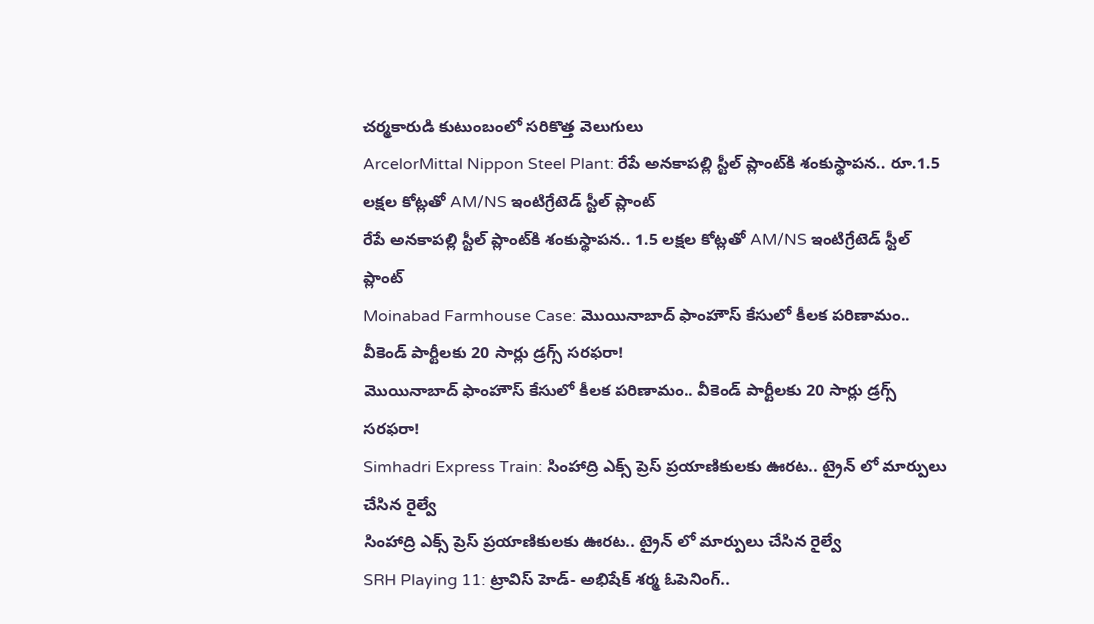చర్మకారుడి కుటుంబంలో సరికొత్త వెలుగులు
ArcelorMittal Nippon Steel Plant: రేపే అనకాపల్లి స్టీల్ ప్లాంట్‌కి శంకుస్థాపన.. రూ.1.5 లక్షల కోట్లతో AM/NS ఇంటిగ్రేటెడ్ స్టీల్ ప్లాంట్
రేపే అనకాపల్లి స్టీల్ ప్లాంట్‌కి శంకుస్థాపన.. 1.5 లక్షల కోట్లతో AM/NS ఇంటిగ్రేటెడ్ స్టీల్ ప్లాంట్
Moinabad Farmhouse Case: మొయినాబాద్ ఫాంహౌస్ కేసులో కీలక పరిణామం.. వీకెండ్ పార్టీలకు 20 సార్లు డ్రగ్స్ సరఫరా!
మొయినాబాద్ ఫాంహౌస్ కేసులో కీలక పరిణామం.. వీకెండ్ పార్టీలకు 20 సార్లు డ్రగ్స్ సరఫరా!
Simhadri Express Train: సింహాద్రి ఎక్స్ ప్రెస్ ప్రయాణికులకు ఊరట.. ట్రైన్ లో మార్పులు చేసిన రైల్వే
సింహాద్రి ఎక్స్ ప్రెస్ ప్రయాణికులకు ఊరట.. ట్రైన్ లో మార్పులు చేసిన రైల్వే
SRH Playing 11: ట్రావిస్ హెడ్- అభిషేక్ శర్మ ఓపెనింగ్..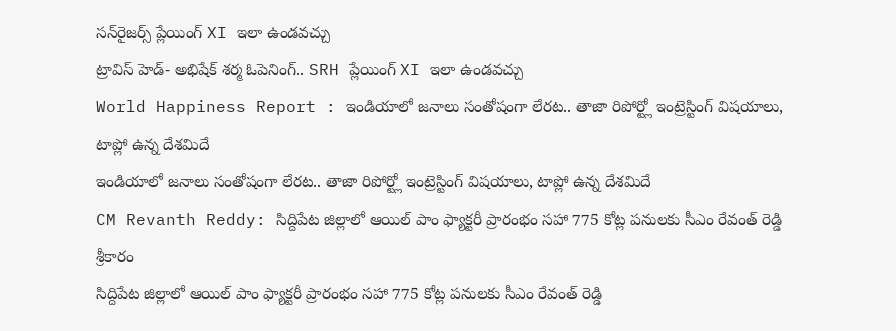సన్‌రైజర్స్ ప్లేయింగ్ XI ఇలా ఉండవచ్చు
ట్రావిస్ హెడ్- అభిషేక్ శర్మ ఓపెనింగ్.. SRH ప్లేయింగ్ XI ఇలా ఉండవచ్చు
World Happiness Report : ఇండియాలో జనాలు సంతోషంగా లేరట.. తాజా రిపోర్ట్లో ఇంట్రెస్టింగ్ విషయాలు, టాప్లో ఉన్న దేశమిదే
ఇండియాలో జనాలు సంతోషంగా లేరట.. తాజా రిపోర్ట్లో ఇంట్రెస్టింగ్ విషయాలు, టాప్లో ఉన్న దేశమిదే
CM Revanth Reddy: సిద్దిపేట జిల్లాలో ఆయిల్ పాం ఫ్యాక్టరీ ప్రారంభం సహా 775 కోట్ల పనులకు సీఎం రేవంత్ రెడ్డి శ్రీకారం
సిద్దిపేట జిల్లాలో ఆయిల్ పాం ఫ్యాక్టరీ ప్రారంభం సహా 775 కోట్ల పనులకు సీఎం రేవంత్ రెడ్డి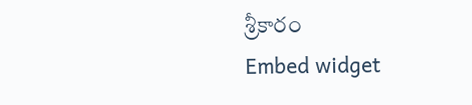శ్రీకారం
Embed widget